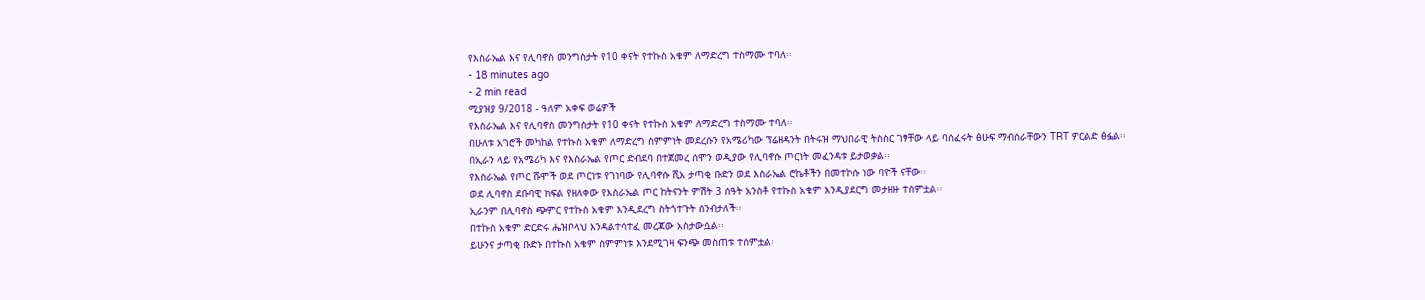የእስራኤል እና የሊባኖስ መንግስታት የ10 ቀናት የተኩስ አቁም ለማድረግ ተስማሙ ተባለ፡፡
- 18 minutes ago
- 2 min read
ሚያዝያ 9/2018 - ዓለም አቀፍ ወሬዎች
የእስራኤል እና የሊባኖስ መንግስታት የ10 ቀናት የተኩስ አቁም ለማድረግ ተስማሙ ተባለ፡፡
በሁለቱ አገሮች መካከል የተኩስ አቁም ለማድረግ ስምምነት መደረሱን የአሜሪካው ፕሬዘዳንት በትሩዝ ማህበራዊ ትስስር ገፃቸው ላይ ባሰፈሩት ፅሁፍ ማብሰራቸውን TRT ዎርልድ ፅፏል፡፡
በኢራን ላይ የአሜሪካ እና የእስራኤል የጦር ድብደባ በተጀመረ ሰሞን ወዲያው የሊባኖሱ ጦርነት መፈንዳቱ ይታወቃል፡፡
የእስራኤል የጦር ሹሞች ወደ ጦርነቱ የገነባው የሊባኖሱ ሺአ ታጣቂ ቡድን ወደ እስራኤል ሮኬቶችን በመተኮሱ ነው ባዮች ናቸው፡፡
ወደ ሊባኖስ ደቡባዊ ክፍል የዘለቀው የእስራኤል ጦር ከትናንት ምሽት 3 ሰዓት አንስቶ የተኩስ አቁም እንዲያደርግ መታዘዙ ተሰምቷል፡፡
ኢራንም በሊባኖስ ጭምር የተኩስ አቁም እንዲደረግ ስትጎተጉት ሰንብታለች፡፡
በተኩስ አቁም ድርድሩ ሔዝቦላህ እንዳልተሳተፈ መረጃው አስታውሷል፡፡
ይሁንና ታጣቂ ቡድኑ በተኩስ አቁም ስምምነቱ እንደሚገዛ ፍንጭ መስጠቱ ተሰምቷል፡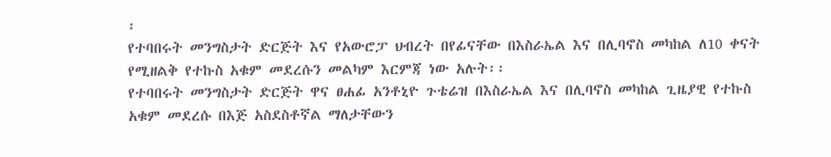፡
የተባበሩት መንግስታት ድርጅት እና የአውሮፓ ህብረት በየፊናቸው በእስራኤል እና በሊባኖስ መካከል ለ10 ቀናት የሚዘልቅ የተኩስ አቁም መደረሱን መልካም እርምጃ ነው አሉት፡፡
የተባበሩት መንግስታት ድርጅት ዋና ፀሐፊ አንቶኒዮ ጉቴሬዝ በእስራኤል እና በሊባኖስ መካከል ጊዜያዊ የተኩስ አቁም መደረሱ በእጅ አስደስቶኛል ማለታቸውን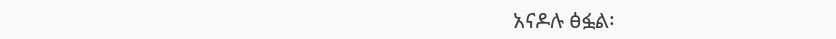አናዶሉ ፅፏል፡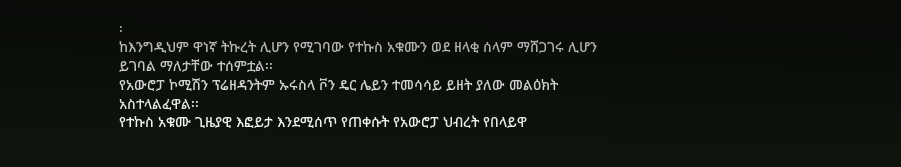፡
ከእንግዲህም ዋነኛ ትኩረት ሊሆን የሚገባው የተኩስ አቁሙን ወደ ዘላቂ ሰላም ማሸጋገሩ ሊሆን ይገባል ማለታቸው ተሰምቷል፡፡
የአውሮፓ ኮሚሽን ፕሬዘዳንትም ኡሩስላ ቮን ዴር ሌይን ተመሳሳይ ይዘት ያለው መልዕክት አስተላልፈዋል፡፡
የተኩስ አቁሙ ጊዜያዊ እፎይታ እንደሚሰጥ የጠቀሱት የአውሮፓ ህብረት የበላይዋ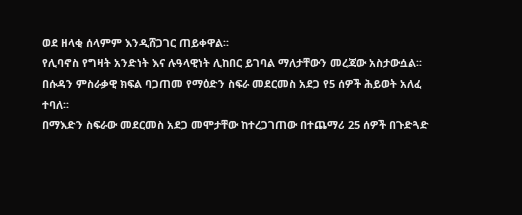ወደ ዘላቂ ሰላምም እንዲሸጋገር ጠይቀዋል፡፡
የሊባኖስ የግዛት አንድነት እና ሉዓላዊነት ሊከበር ይገባል ማለታቸውን መረጃው አስታውሷል፡፡
በሱዳን ምስራቃዊ ክፍል ባጋጠመ የማዕድን ስፍራ መደርመስ አደጋ የ5 ሰዎች ሕይወት አለፈ ተባለ፡፡
በማእድን ስፍራው መደርመስ አደጋ መሞታቸው ከተረጋገጠው በተጨማሪ 25 ሰዎች በጉድጓድ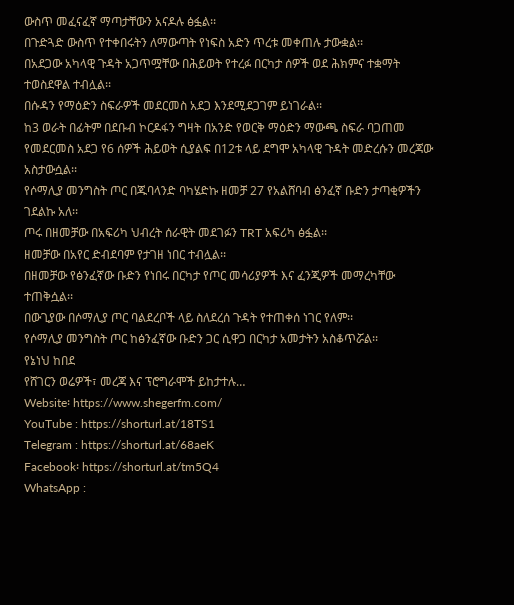ውስጥ መፈናፈኛ ማጣታቸውን አናዶሉ ፅፏል፡፡
በጉድጓድ ውስጥ የተቀበሩትን ለማውጣት የነፍስ አድን ጥረቱ መቀጠሉ ታውቋል፡፡
በአደጋው አካላዊ ጉዳት አጋጥሟቸው በሕይወት የተረፉ በርካታ ሰዎች ወደ ሕክምና ተቋማት ተወስደዋል ተብሏል፡፡
በሱዳን የማዕድን ስፍራዎች መደርመስ አደጋ እንደሚደጋገም ይነገራል፡፡
ከ3 ወራት በፊትም በደቡብ ኮርዶፋን ግዛት በአንድ የወርቅ ማዕድን ማውጫ ስፍራ ባጋጠመ የመደርመስ አደጋ የ6 ሰዎች ሕይወት ሲያልፍ በ12ቱ ላይ ደግሞ አካላዊ ጉዳት መድረሱን መረጃው አስታውሷል፡፡
የሶማሊያ መንግስት ጦር በጁባላንድ ባካሄድኩ ዘመቻ 27 የአልሸባብ ፅንፈኛ ቡድን ታጣቂዎችን ገደልኩ አለ፡፡
ጦሩ በዘመቻው በአፍሪካ ህብረት ሰራዊት መደገፉን TRT አፍሪካ ፅፏል፡፡
ዘመቻው በአየር ድብደባም የታገዘ ነበር ተብሏል፡፡
በዘመቻው የፅንፈኛው ቡድን የነበሩ በርካታ የጦር መሳሪያዎች እና ፈንጂዎች መማረካቸው ተጠቅሷል፡፡
በውጊያው በሶማሊያ ጦር ባልደረቦች ላይ ስለደረሰ ጉዳት የተጠቀሰ ነገር የለም፡፡
የሶማሊያ መንግስት ጦር ከፅንፈኛው ቡድን ጋር ሲዋጋ በርካታ አመታትን አስቆጥሯል፡፡
የኔነህ ከበደ
የሸገርን ወሬዎች፣ መረጃ እና ፕሮግራሞች ይከታተሉ…
Website፡ https://www.shegerfm.com/
YouTube : https://shorturl.at/18TS1
Telegram : https://shorturl.at/68aeK
Facebook፡ https://shorturl.at/tm5Q4
WhatsApp :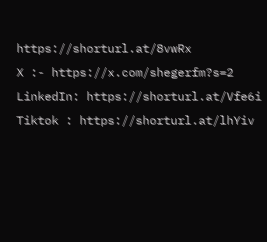https://shorturl.at/8vwRx
X :- https://x.com/shegerfm?s=2
LinkedIn: https://shorturl.at/Vfe6i
Tiktok : https://shorturl.at/lhYiv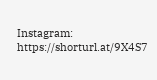Instagram: https://shorturl.at/9X4S7